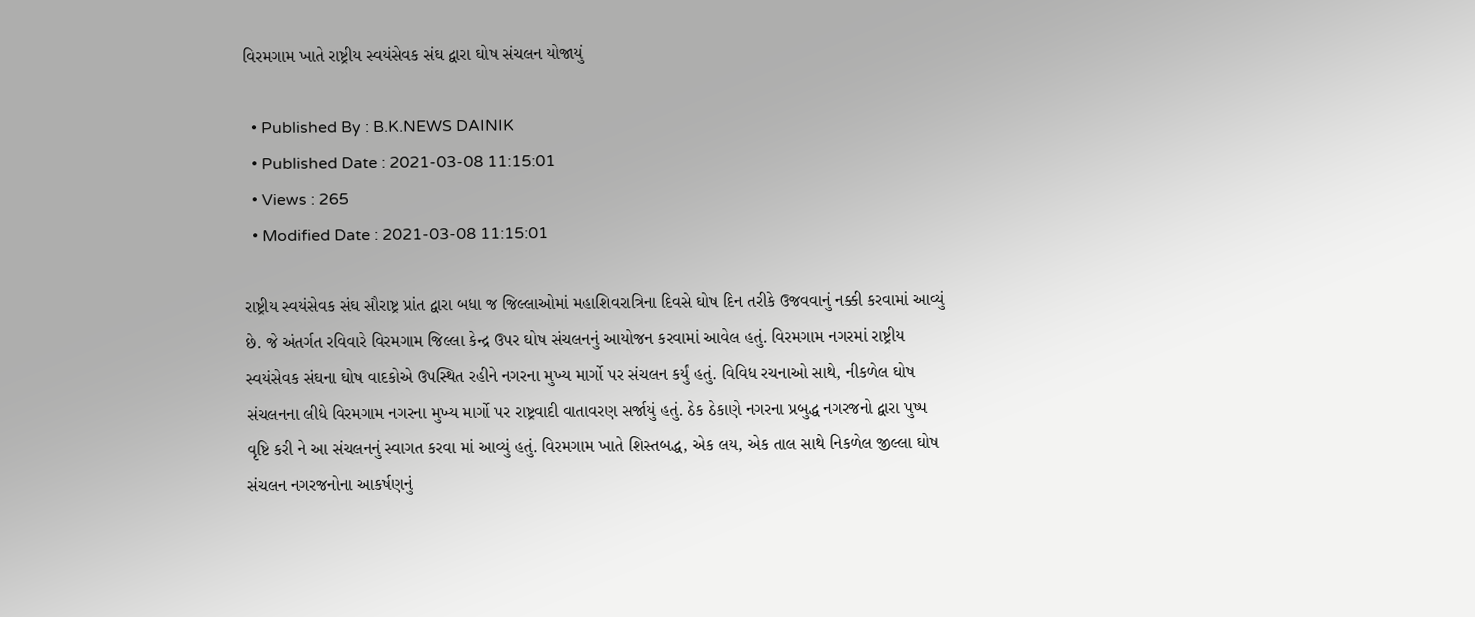વિરમગામ ખાતે રાષ્ટ્રીય સ્વયંસેવક સંઘ દ્વારા ઘોષ સંચલન યોજાયું

  • Published By : B.K.NEWS DAINIK
  • Published Date : 2021-03-08 11:15:01
  • Views : 265
  • Modified Date : 2021-03-08 11:15:01

રાષ્ટ્રીય સ્વયંસેવક સંઘ સૌરાષ્ટ્ર પ્રાંત દ્વારા બધા જ જિલ્લાઓમાં મહાશિવરાત્રિના દિવસે ઘોષ દિન તરીકે ઉજવવાનું નક્કી કરવામાં આવ્યું છે. જે અંતર્ગત રવિવારે વિરમગામ જિલ્લા કેન્દ્ર ઉપર ઘોષ સંચલનનું આયોજન કરવામાં આવેલ હતું. વિરમગામ નગરમાં રાષ્ટ્રીય સ્વયંસેવક સંઘના ઘોષ વાદકોએ ઉપસ્થિત રહીને નગરના મુખ્ય માર્ગો પર સંચલન કર્યું હતું. વિવિધ રચનાઓ સાથે, નીકળેલ ઘોષ સંચલનના લીધે વિરમગામ નગરના મુખ્ય માર્ગો પર રાષ્ટ્રવાદી વાતાવરણ સર્જાયું હતું. ઠેક ઠેકાણે નગરના પ્રબુદ્ધ નગરજનો દ્વારા પુષ્પ વૃષ્ટિ કરી ને આ સંચલનનું સ્વાગત કરવા માં આવ્યું હતું. વિરમગામ ખાતે શિસ્તબદ્ધ, એક લય, એક તાલ સાથે નિકળેલ જીલ્લા ઘોષ સંચલન નગરજનોના આકર્ષણનું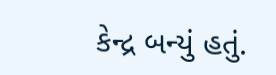કેન્દ્ર બન્યું હતું.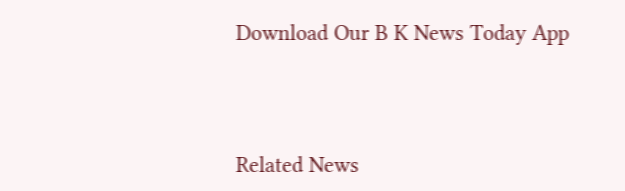Download Our B K News Today App



Related News